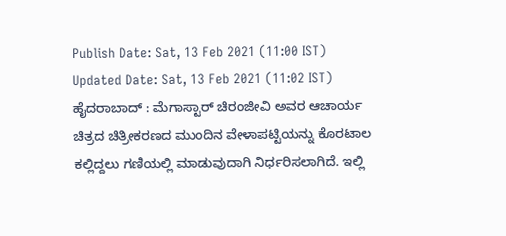Publish Date: Sat, 13 Feb 2021 (11:00 IST)
Updated Date: Sat, 13 Feb 2021 (11:02 IST)
ಹೈದರಾಬಾದ್ : ಮೆಗಾಸ್ಟಾರ್ ಚಿರಂಜೀವಿ ಅವರ ಆಚಾರ್ಯ ಚಿತ್ರದ ಚಿತ್ರೀಕರಣದ ಮುಂದಿನ ವೇಳಾಪಟ್ಟಿಯನ್ನು ಕೊರಟಾಲ ಕಲ್ಲಿದ್ದಲು ಗಣಿಯಲ್ಲಿ ಮಾಡುವುದಾಗಿ ನಿರ್ಧರಿಸಲಾಗಿದೆ. ಇಲ್ಲಿ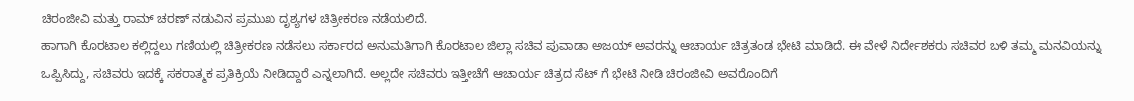ಚಿರಂಜೀವಿ ಮತ್ತು ರಾಮ್ ಚರಣ್ ನಡುವಿನ ಪ್ರಮುಖ ದೃಶ್ಯಗಳ ಚಿತ್ರೀಕರಣ ನಡೆಯಲಿದೆ.
ಹಾಗಾಗಿ ಕೊರಟಾಲ ಕಲ್ಲಿದ್ದಲು ಗಣಿಯಲ್ಲಿ ಚಿತ್ರೀಕರಣ ನಡೆಸಲು ಸರ್ಕಾರದ ಅನುಮತಿಗಾಗಿ ಕೊರಟಾಲ ಜಿಲ್ಲಾ ಸಚಿವ ಪುವಾಡಾ ಅಜಯ್ ಅವರನ್ನು ಆಚಾರ್ಯ ಚಿತ್ರತಂಡ ಭೇಟಿ ಮಾಡಿದೆ. ಈ ವೇಳೆ ನಿರ್ದೇಶಕರು ಸಚಿವರ ಬಳಿ ತಮ್ಮ ಮನವಿಯನ್ನು ಒಪ್ಪಿಸಿದ್ದು, ಸಚಿವರು ಇದಕ್ಕೆ ಸಕರಾತ್ಮಕ ಪ್ರತಿಕ್ರಿಯೆ ನೀಡಿದ್ದಾರೆ ಎನ್ನಲಾಗಿದೆ. ಅಲ್ಲದೇ ಸಚಿವರು ಇತ್ತೀಚೆಗೆ ಆಚಾರ್ಯ ಚಿತ್ರದ ಸೆಟ್ ಗೆ ಭೇಟಿ ನೀಡಿ ಚಿರಂಜೀವಿ ಅವರೊಂದಿಗೆ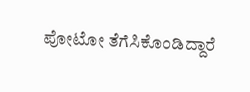ಪೋಟೋ ತೆಗೆಸಿಕೊಂಡಿದ್ದಾರೆ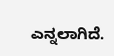ಎನ್ನಲಾಗಿದೆ.